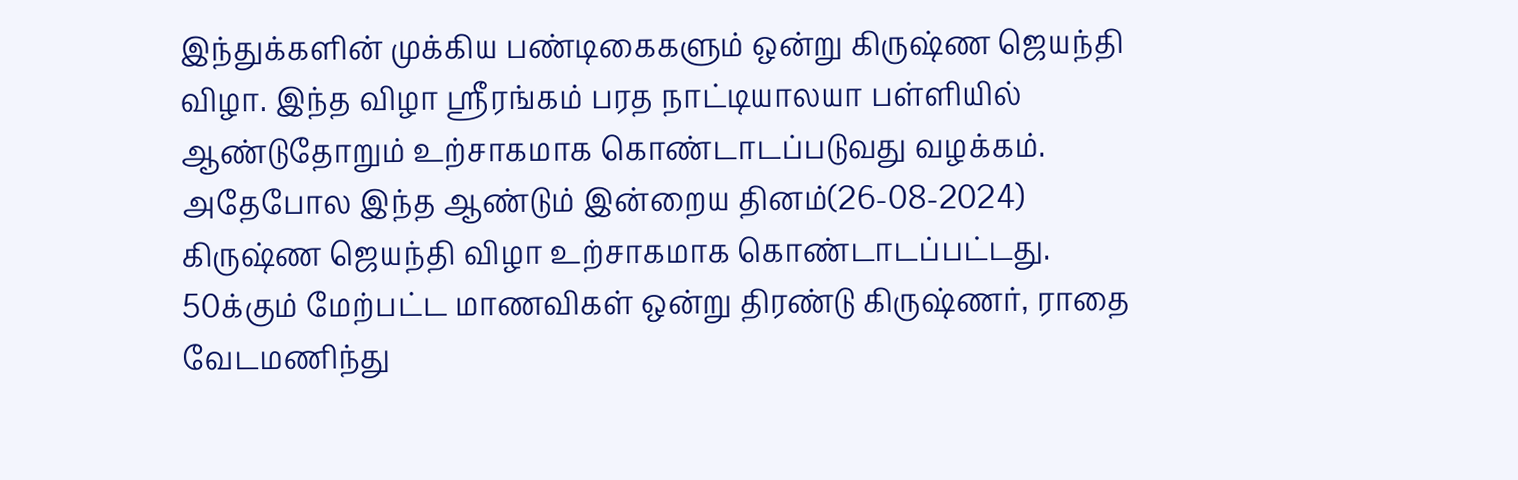இந்துக்களின் முக்கிய பண்டிகைகளும் ஒன்று கிருஷ்ண ஜெயந்தி விழா. இந்த விழா ஸ்ரீரங்கம் பரத நாட்டியாலயா பள்ளியில் ஆண்டுதோறும் உற்சாகமாக கொண்டாடப்படுவது வழக்கம். அதேபோல இந்த ஆண்டும் இன்றைய தினம்(26-08-2024) கிருஷ்ண ஜெயந்தி விழா உற்சாகமாக கொண்டாடப்பட்டது. 50க்கும் மேற்பட்ட மாணவிகள் ஒன்று திரண்டு கிருஷ்ணர், ராதை வேடமணிந்து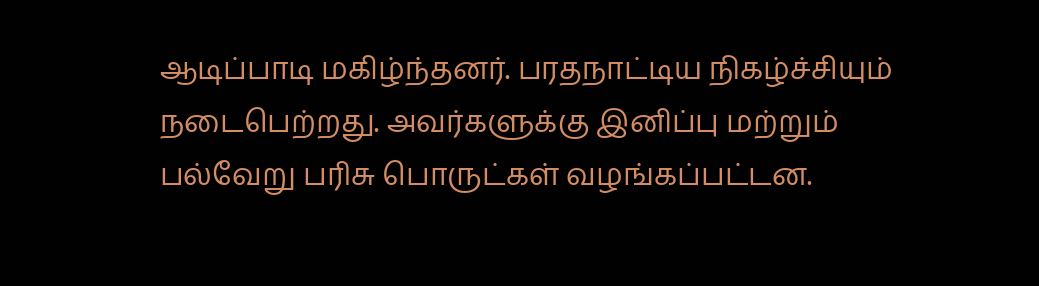ஆடிப்பாடி மகிழ்ந்தனர். பரதநாட்டிய நிகழ்ச்சியும் நடைபெற்றது. அவர்களுக்கு இனிப்பு மற்றும் பல்வேறு பரிசு பொருட்கள் வழங்கப்பட்டன.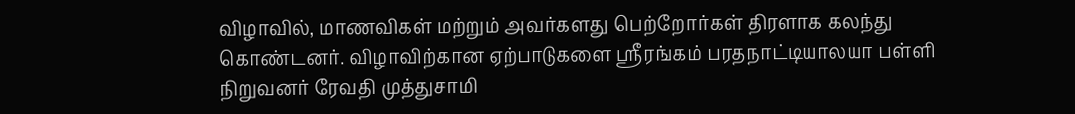விழாவில், மாணவிகள் மற்றும் அவர்களது பெற்றோர்கள் திரளாக கலந்து கொண்டனர். விழாவிற்கான ஏற்பாடுகளை ஸ்ரீரங்கம் பரதநாட்டியாலயா பள்ளி நிறுவனர் ரேவதி முத்துசாமி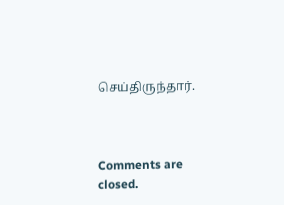செய்திருந்தார்.



Comments are closed.